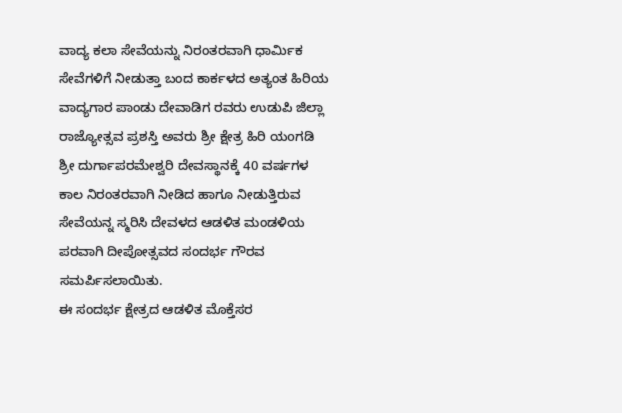ವಾದ್ಯ ಕಲಾ ಸೇವೆಯನ್ನು ನಿರಂತರವಾಗಿ ಧಾರ್ಮಿಕ ಸೇವೆಗಳಿಗೆ ನೀಡುತ್ತಾ ಬಂದ ಕಾರ್ಕಳದ ಅತ್ಯಂತ ಹಿರಿಯ ವಾದ್ಯಗಾರ ಪಾಂಡು ದೇವಾಡಿಗ ರವರು ಉಡುಪಿ ಜಿಲ್ಲಾ ರಾಜ್ಯೋತ್ಸವ ಪ್ರಶಸ್ತಿ ಅವರು ಶ್ರೀ ಕ್ಷೇತ್ರ ಹಿರಿ ಯoಗಡಿ ಶ್ರೀ ದುರ್ಗಾಪರಮೇಶ್ವರಿ ದೇವಸ್ಥಾನಕ್ಕೆ 40 ವರ್ಷಗಳ ಕಾಲ ನಿರಂತರವಾಗಿ ನೀಡಿದ ಹಾಗೂ ನೀಡುತ್ತಿರುವ ಸೇವೆಯನ್ನ ಸ್ಮರಿಸಿ ದೇವಳದ ಆಡಳಿತ ಮಂಡಳಿಯ ಪರವಾಗಿ ದೀಪೋತ್ಸವದ ಸಂದರ್ಭ ಗೌರವ ಸಮರ್ಪಿಸಲಾಯಿತು.
ಈ ಸಂದರ್ಭ ಕ್ಷೇತ್ರದ ಆಡಳಿತ ಮೊಕ್ತೆಸರ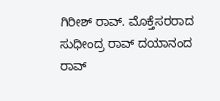ಗಿರೀಶ್ ರಾವ್. ಮೊಕ್ತೆಸರರಾದ ಸುಧೀಂದ್ರ ರಾವ್ ದಯಾನಂದ ರಾವ್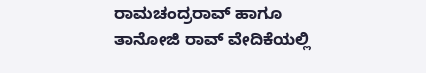ರಾಮಚಂದ್ರರಾವ್ ಹಾಗೂ ತಾನೋಜಿ ರಾವ್ ವೇದಿಕೆಯಲ್ಲಿ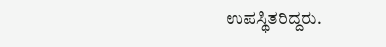ಉಪಸ್ಥಿತರಿದ್ದರು.